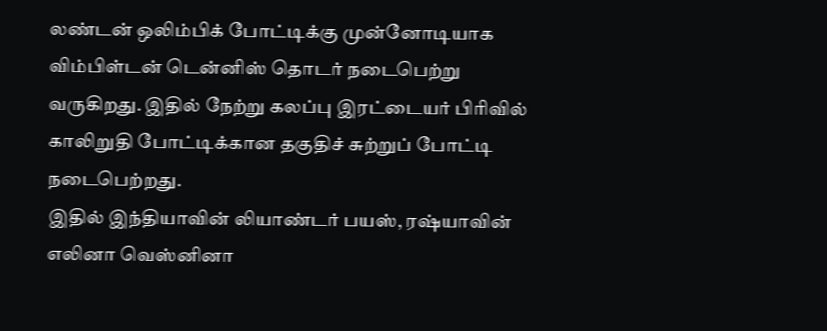லண்டன் ஒலிம்பிக் போட்டிக்கு முன்னோடியாக விம்பிள்டன் டென்னிஸ் தொடர் நடைபெற்று வருகிறது. இதில் நேற்று கலப்பு இரட்டையர் பிரிவில் காலிறுதி போட்டிக்கான தகுதிச் சுற்றுப் போட்டி நடைபெற்றது.
இதில் இந்தியாவின் லியாண்டர் பயஸ், ரஷ்யாவின் எலினா வெஸ்னினா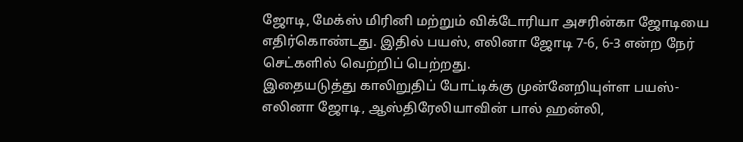ஜோடி, மேக்ஸ் மிரினி மற்றும் விக்டோரியா அசரின்கா ஜோடியை எதிர்கொண்டது. இதில் பயஸ், எலினா ஜோடி 7-6, 6-3 என்ற நேர் செட்களில் வெற்றிப் பெற்றது.
இதையடுத்து காலிறுதிப் போட்டிக்கு முன்னேறியுள்ள பயஸ்-எலினா ஜோடி, ஆஸ்திரேலியாவின் பால் ஹன்லி,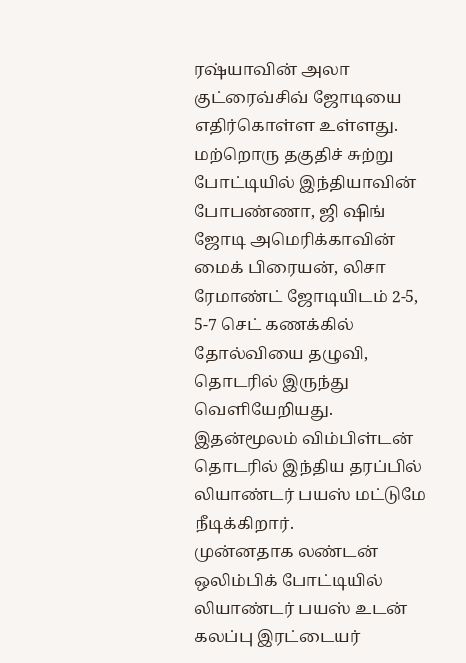ரஷ்யாவின் அலா குட்ரைவ்சிவ் ஜோடியை எதிர்கொள்ள உள்ளது.
மற்றொரு தகுதிச் சுற்று போட்டியில் இந்தியாவின் போபண்ணா, ஜி ஷிங் ஜோடி அமெரிக்காவின் மைக் பிரையன், லிசா ரேமாண்ட் ஜோடியிடம் 2-5, 5-7 செட் கணக்கில் தோல்வியை தழுவி, தொடரில் இருந்து வெளியேறியது. இதன்மூலம் விம்பிள்டன் தொடரில் இந்திய தரப்பில் லியாண்டர் பயஸ் மட்டுமே நீடிக்கிறார்.
முன்னதாக லண்டன் ஒலிம்பிக் போட்டியில் லியாண்டர் பயஸ் உடன் கலப்பு இரட்டையர்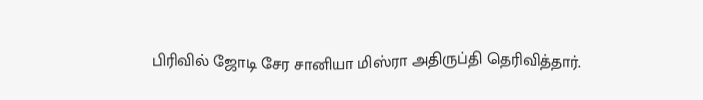பிரிவில் ஜோடி சேர சானியா மிஸ்ரா அதிருப்தி தெரிவித்தார்.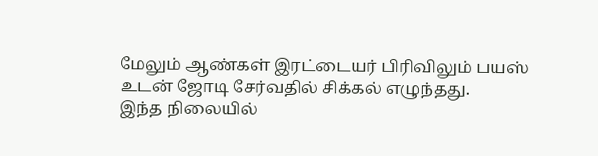மேலும் ஆண்கள் இரட்டையர் பிரிவிலும் பயஸ் உடன் ஜோடி சேர்வதில் சிக்கல் எழுந்தது.
இந்த நிலையில்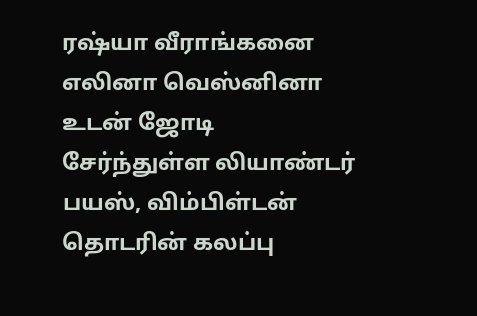ரஷ்யா வீராங்கனை எலினா வெஸ்னினா உடன் ஜோடி சேர்ந்துள்ள லியாண்டர் பயஸ், விம்பிள்டன் தொடரின் கலப்பு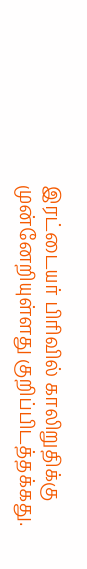இரட்டையர் பிரிவில் காலிறுதிக்கு முன்னேறியுள்ளது குறிப்பிடத்தக்கது.